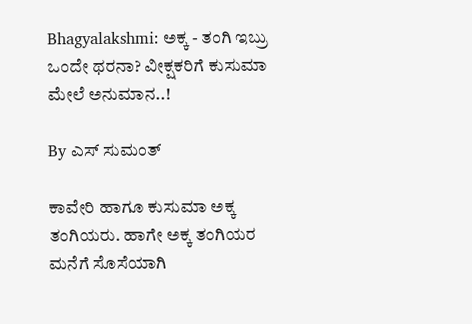Bhagyalakshmi: ಅಕ್ಕ - ತಂಗಿ ಇಬ್ರು ಒಂದೇ ಥರನಾ? ವೀಕ್ಷಕರಿಗೆ ಕುಸುಮಾ ಮೇಲೆ ಅನುಮಾನ..!

By ಎಸ್ ಸುಮಂತ್

ಕಾವೇರಿ ಹಾಗೂ ಕುಸುಮಾ ಅಕ್ಕ ತಂಗಿಯರು. ಹಾಗೇ ಅಕ್ಕ ತಂಗಿಯರ ಮನೆಗೆ ಸೊಸೆಯಾಗಿ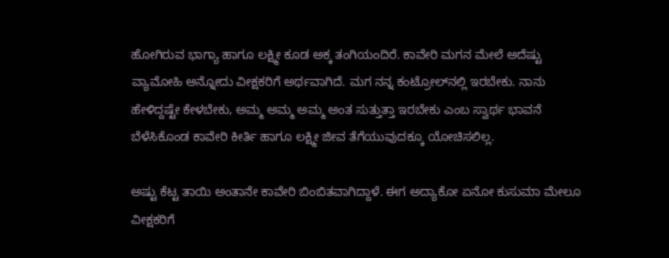ಹೋಗಿರುವ ಭಾಗ್ಯಾ ಹಾಗೂ ಲಕ್ಷ್ಮೀ ಕೂಡ ಅಕ್ಕ ತಂಗಿಯಂದಿರೆ. ಕಾವೇರಿ ಮಗನ ಮೇಲೆ ಅದೆಷ್ಟು ವ್ಯಾಮೋಹಿ ಅನ್ನೋದು ವೀಕ್ಷಕರಿಗೆ ಅರ್ಥವಾಗಿದೆ. ಮಗ ನನ್ನ ಕಂಟ್ರೋಲ್‌ನಲ್ಲಿ ಇರಬೇಕು. ನಾನು ಹೇಳಿದ್ದಷ್ಟೇ ಕೇಳಬೇಕು, ಅಮ್ಮ ಅಮ್ಮ ಅಮ್ಮ ಅಂತ ಸುತ್ತುತ್ತಾ ಇರಬೇಕು ಎಂಬ ಸ್ವಾರ್ಥ ಭಾವನೆ ಬೆಳೆಸಿಕೊಂಡ ಕಾವೇರಿ ಕೀರ್ತಿ ಹಾಗೂ ಲಕ್ಷ್ಮೀ ಜೀವ ತೆಗೆಯುವುದಕ್ಕೂ ಯೋಚಿಸಲಿಲ್ಲ.

ಅಷ್ಟು ಕೆಟ್ಟ ತಾಯಿ ಅಂತಾನೇ ಕಾವೇರಿ ಬಿಂಬಿತವಾಗಿದ್ದಾಳೆ. ಈಗ ಅದ್ಯಾಕೋ ಏನೋ ಕುಸುಮಾ ಮೇಲೂ ವೀಕ್ಷಕರಿಗೆ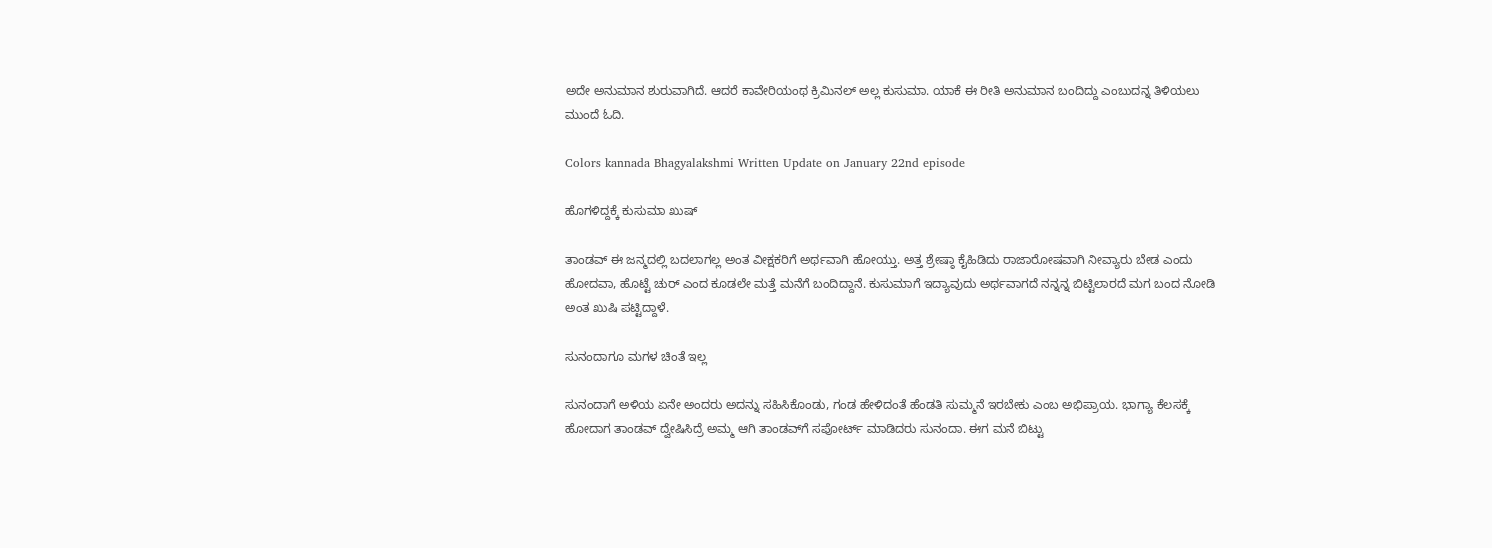ಅದೇ ಅನುಮಾನ ಶುರುವಾಗಿದೆ. ಆದರೆ ಕಾವೇರಿಯಂಥ ಕ್ರಿಮಿನಲ್ ಅಲ್ಲ ಕುಸುಮಾ. ಯಾಕೆ ಈ ರೀತಿ ಅನುಮಾನ ಬಂದಿದ್ದು ಎಂಬುದನ್ನ ತಿಳಿಯಲು ಮುಂದೆ ಓದಿ.

Colors kannada Bhagyalakshmi Written Update on January 22nd episode

ಹೊಗಳಿದ್ದಕ್ಕೆ ಕುಸುಮಾ ಖುಷ್

ತಾಂಡವ್ ಈ ಜನ್ಮದಲ್ಲಿ ಬದಲಾಗಲ್ಲ ಅಂತ ವೀಕ್ಷಕರಿಗೆ ಅರ್ಥವಾಗಿ ಹೋಯ್ತು. ಅತ್ತ ಶ್ರೇಷ್ಠಾ ಕೈಹಿಡಿದು ರಾಜಾರೋಷವಾಗಿ ನೀವ್ಯಾರು ಬೇಡ ಎಂದು ಹೋದವಾ, ಹೊಟ್ಟೆ ಚುರ್ ಎಂದ ಕೂಡಲೇ ಮತ್ತೆ ಮನೆಗೆ ಬಂದಿದ್ದಾನೆ. ಕುಸುಮಾಗೆ ಇದ್ಯಾವುದು ಅರ್ಥವಾಗದೆ ನನ್ನನ್ನ ಬಿಟ್ಟಿಲಾರದೆ ಮಗ ಬಂದ ನೋಡಿ ಅಂತ ಖುಷಿ ಪಟ್ಟಿದ್ದಾಳೆ.

ಸುನಂದಾಗೂ ಮಗಳ ಚಿಂತೆ ಇಲ್ಲ

ಸುನಂದಾಗೆ ಅಳಿಯ ಏನೇ ಅಂದರು ಅದನ್ನು ಸಹಿಸಿಕೊಂಡು, ಗಂಡ ಹೇಳಿದಂತೆ ಹೆಂಡತಿ ಸುಮ್ಮನೆ ಇರಬೇಕು ಎಂಬ ಅಭಿಪ್ರಾಯ. ಭಾಗ್ಯಾ ಕೆಲಸಕ್ಕೆ ಹೋದಾಗ ತಾಂಡವ್ ದ್ವೇಷಿಸಿದ್ರೆ ಅಮ್ಮ ಆಗಿ ತಾಂಡವ್‌ಗೆ ಸಪೋರ್ಟ್ ಮಾಡಿದರು ಸುನಂದಾ. ಈಗ ಮನೆ ಬಿಟ್ಟು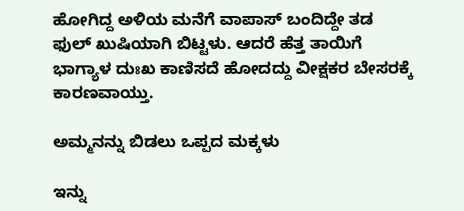ಹೋಗಿದ್ದ ಅಳಿಯ ಮನೆಗೆ ವಾಪಾಸ್ ಬಂದಿದ್ದೇ ತಡ ಫುಲ್ ಖುಷಿಯಾಗಿ ಬಿಟ್ಟಳು. ಆದರೆ ಹೆತ್ತ ತಾಯಿಗೆ ಭಾಗ್ಯಾಳ ದುಃಖ ಕಾಣಿಸದೆ ಹೋದದ್ದು ವೀಕ್ಷಕರ ಬೇಸರಕ್ಕೆ ಕಾರಣವಾಯ್ತು.

ಅಮ್ಮನನ್ನು ಬಿಡಲು ಒಪ್ಪದ ಮಕ್ಕಳು

ಇನ್ನು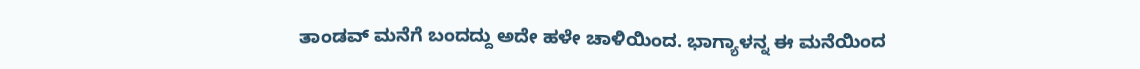ತಾಂಡವ್ ಮನೆಗೆ ಬಂದದ್ದು ಅದೇ ಹಳೇ ಚಾಳಿಯಿಂದ. ಭಾಗ್ಯಾಳನ್ನ ಈ ಮನೆಯಿಂದ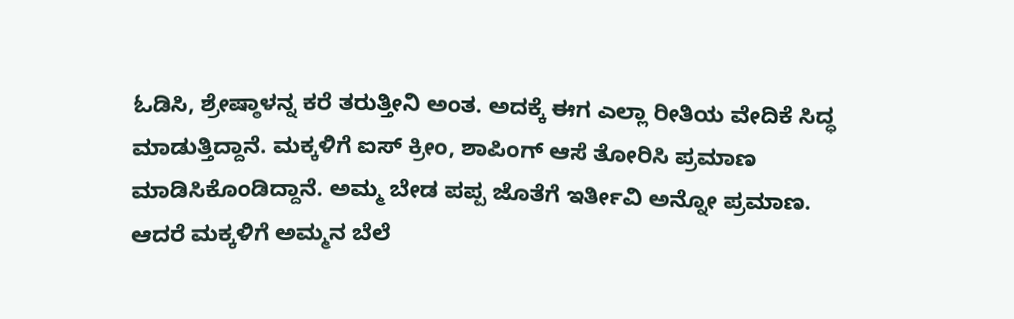ಓಡಿಸಿ, ಶ್ರೇಷ್ಠಾಳನ್ನ ಕರೆ ತರುತ್ತೀನಿ ಅಂತ. ಅದಕ್ಕೆ ಈಗ ಎಲ್ಲಾ ರೀತಿಯ ವೇದಿಕೆ ಸಿದ್ಧ ಮಾಡುತ್ತಿದ್ದಾನೆ. ಮಕ್ಕಳಿಗೆ ಐಸ್ ಕ್ರೀಂ, ಶಾಪಿಂಗ್ ಆಸೆ ತೋರಿಸಿ ಪ್ರಮಾಣ ಮಾಡಿಸಿಕೊಂಡಿದ್ದಾನೆ. ಅಮ್ಮ ಬೇಡ ಪಪ್ಪ ಜೊತೆಗೆ ಇರ್ತೀವಿ ಅನ್ನೋ ಪ್ರಮಾಣ. ಆದರೆ ಮಕ್ಕಳಿಗೆ ಅಮ್ಮನ ಬೆಲೆ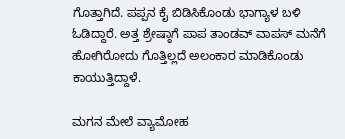ಗೊತ್ತಾಗಿದೆ. ಪಪ್ಪನ ಕೈ ಬಿಡಿಸಿಕೊಂಡು ಭಾಗ್ಯಾಳ ಬಳಿ ಓಡಿದ್ದಾರೆ. ಅತ್ತ ಶ್ರೇಷ್ಠಾಗೆ ಪಾಪ ತಾಂಡವ್ ವಾಪಸ್ ಮನೆಗೆ ಹೋಗಿರೋದು ಗೊತ್ತಿಲ್ಲದೆ ಅಲಂಕಾರ ಮಾಡಿಕೊಂಡು ಕಾಯುತ್ತಿದ್ದಾಳೆ.

ಮಗನ ಮೇಲೆ ವ್ಯಾಮೋಹ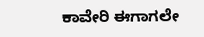ಕಾವೇರಿ ಈಗಾಗಲೇ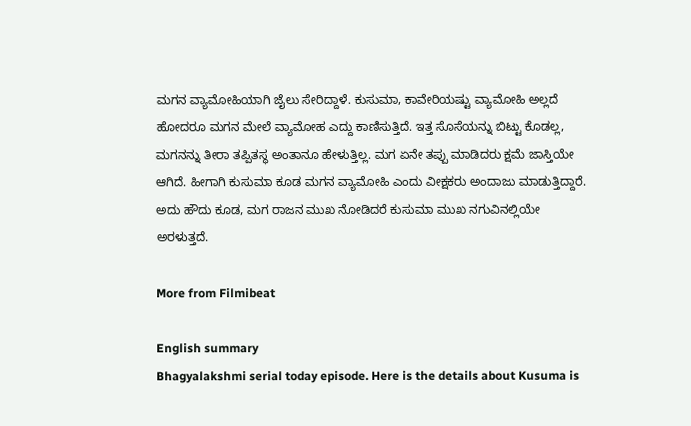ಮಗನ ವ್ಯಾಮೋಹಿಯಾಗಿ ಜೈಲು ಸೇರಿದ್ದಾಳೆ. ಕುಸುಮಾ, ಕಾವೇರಿಯಷ್ಟು ವ್ಯಾಮೋಹಿ ಅಲ್ಲದೆ ಹೋದರೂ ಮಗನ ಮೇಲೆ ವ್ಯಾಮೋಹ ಎದ್ದು ಕಾಣಿಸುತ್ತಿದೆ. ಇತ್ತ ಸೊಸೆಯನ್ನು ಬಿಟ್ಟು ಕೊಡಲ್ಲ, ಮಗನನ್ನು ತೀರಾ ತಪ್ಪಿತಸ್ಥ ಅಂತಾನೂ ಹೇಳುತ್ತಿಲ್ಲ. ಮಗ ಏನೇ ತಪ್ಪು ಮಾಡಿದರು ಕ್ಷಮೆ ಜಾಸ್ತಿಯೇ ಆಗಿದೆ. ಹೀಗಾಗಿ ಕುಸುಮಾ ಕೂಡ ಮಗನ ವ್ಯಾಮೋಹಿ ಎಂದು ವೀಕ್ಷಕರು ಅಂದಾಜು ಮಾಡುತ್ತಿದ್ದಾರೆ. ಅದು ಹೌದು ಕೂಡ, ಮಗ ರಾಜನ ಮುಖ ನೋಡಿದರೆ ಕುಸುಮಾ ಮುಖ ನಗುವಿನಲ್ಲಿಯೇ ಅರಳುತ್ತದೆ.

More from Filmibeat

English summary
Bhagyalakshmi serial today episode. Here is the details about Kusuma is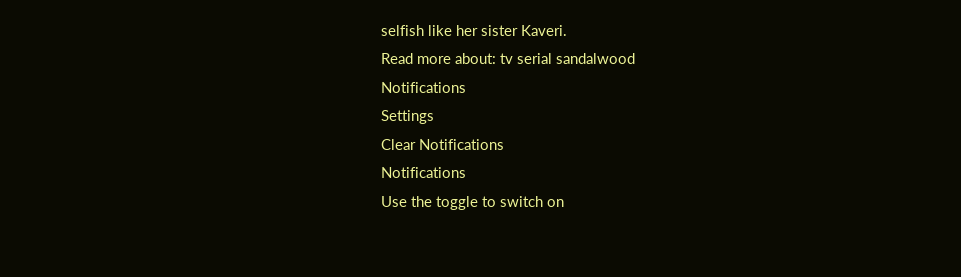selfish like her sister Kaveri.
Read more about: tv serial sandalwood
Notifications
Settings
Clear Notifications
Notifications
Use the toggle to switch on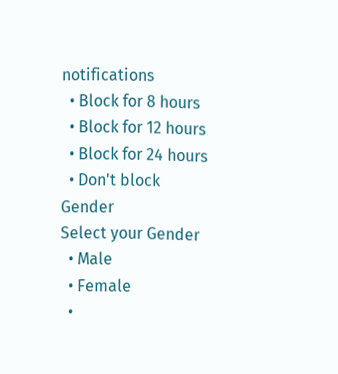notifications
  • Block for 8 hours
  • Block for 12 hours
  • Block for 24 hours
  • Don't block
Gender
Select your Gender
  • Male
  • Female
  •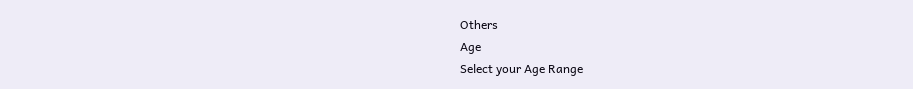Others
Age
Select your Age Range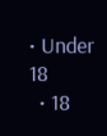• Under 18
  • 18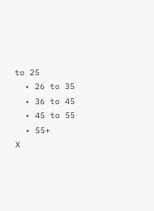to 25
  • 26 to 35
  • 36 to 45
  • 45 to 55
  • 55+
X